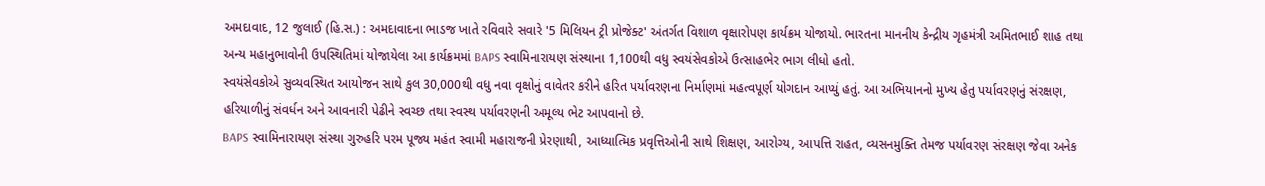અમદાવાદ, 12 જુલાઈ (હિ.સ.) : અમદાવાદના ભાડજ ખાતે રવિવારે સવારે '5 મિલિયન ટ્રી પ્રોજેક્ટ' અંતર્ગત વિશાળ વૃક્ષારોપણ કાર્યક્રમ યોજાયો. ભારતના માનનીય કેન્દ્રીય ગૃહમંત્રી અમિતભાઈ શાહ તથા અન્ય મહાનુભાવોની ઉપસ્થિતિમાં યોજાયેલા આ કાર્યક્રમમાં BAPS સ્વામિનારાયણ સંસ્થાના 1,100થી વધુ સ્વયંસેવકોએ ઉત્સાહભેર ભાગ લીધો હતો.
સ્વયંસેવકોએ સુવ્યવસ્થિત આયોજન સાથે કુલ 30,000થી વધુ નવા વૃક્ષોનું વાવેતર કરીને હરિત પર્યાવરણના નિર્માણમાં મહત્વપૂર્ણ યોગદાન આપ્યું હતું. આ અભિયાનનો મુખ્ય હેતુ પર્યાવરણનું સંરક્ષણ, હરિયાળીનું સંવર્ધન અને આવનારી પેઢીને સ્વચ્છ તથા સ્વસ્થ પર્યાવરણની અમૂલ્ય ભેટ આપવાનો છે.
BAPS સ્વામિનારાયણ સંસ્થા ગુરુહરિ પરમ પૂજ્ય મહંત સ્વામી મહારાજની પ્રેરણાથી, આધ્યાત્મિક પ્રવૃત્તિઓની સાથે શિક્ષણ, આરોગ્ય, આપત્તિ રાહત, વ્યસનમુક્તિ તેમજ પર્યાવરણ સંરક્ષણ જેવા અનેક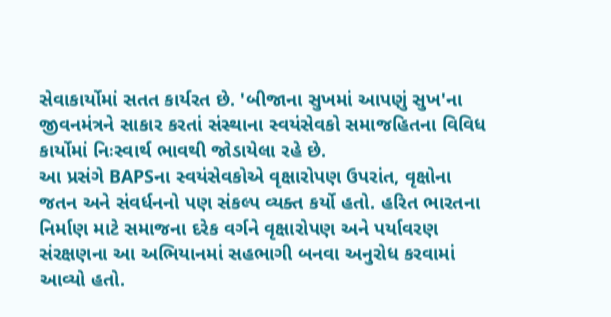સેવાકાર્યોમાં સતત કાર્યરત છે. 'બીજાના સુખમાં આપણું સુખ'ના જીવનમંત્રને સાકાર કરતાં સંસ્થાના સ્વયંસેવકો સમાજહિતના વિવિધ કાર્યોમાં નિઃસ્વાર્થ ભાવથી જોડાયેલા રહે છે.
આ પ્રસંગે BAPSના સ્વયંસેવકોએ વૃક્ષારોપણ ઉપરાંત, વૃક્ષોના જતન અને સંવર્ધનનો પણ સંકલ્પ વ્યક્ત કર્યો હતો. હરિત ભારતના નિર્માણ માટે સમાજના દરેક વર્ગને વૃક્ષારોપણ અને પર્યાવરણ સંરક્ષણના આ અભિયાનમાં સહભાગી બનવા અનુરોધ કરવામાં આવ્યો હતો.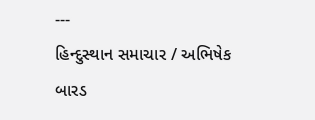---
હિન્દુસ્થાન સમાચાર / અભિષેક બારડ